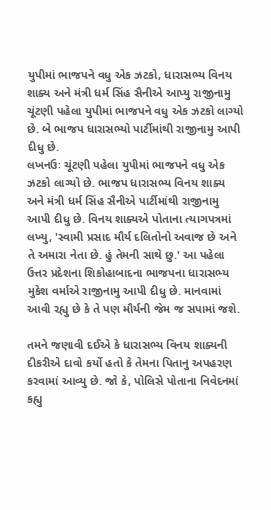યુપીમાં ભાજપને વધુ એક ઝટકો, ધારાસભ્ય વિનય શાક્ય અને મંત્રી ધર્મ સિંહ સૈનીએ આપ્યુ રાજીનામુ
ચૂંટણી પહેલા યુપીમાં ભાજપને વધુ એક ઝટકો લાગ્યો છે. બે ભાજપ ધારાસભ્યો પાર્ટીમાંથી રાજીનામુ આપી દીધુ છે.
લખનઉઃ ચૂંટણી પહેલા યુપીમાં ભાજપને વધુ એક ઝટકો લાગ્યો છે. ભાજપ ધારાસભ્ય વિનય શાક્ય અને મંત્રી ધર્મ સિંહ સૈનીએ પાર્ટીમાંથી રાજીનામુ આપી દીધુ છે. વિનય શાક્યએ પોતાના ત્યાગપત્રમાં લખ્યુ, 'સ્વામી પ્રસાદ મૌર્ય દલિતોનો અવાજ છે અને તે અમારા નેતા છે. હું તેમની સાથે છુ.' આ પહેલા ઉત્તર પ્રદેશના શિકોહાબાદના ભાજપના ધારાસભ્ય મુકેશ વર્માએ રાજીનામુ આપી દીધુ છે. માનવામાં આવી રહ્યુ છે કે તે પણ મૌર્યની જેમ જ સપામાં જશે.

તમને જણાવી દઈએ કે ધારાસભ્ય વિનય શાક્યની દીકરીએ દાવો કર્યો હતો કે તેમના પિતાનુ અપહરણ કરવામાં આવ્યુ છે. જો કે, પોલિસે પોતાના નિવેદનમાં કહ્યુ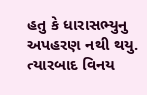હતુ કે ધારાસભ્યુનુ અપહરણ નથી થયુ. ત્યારબાદ વિનય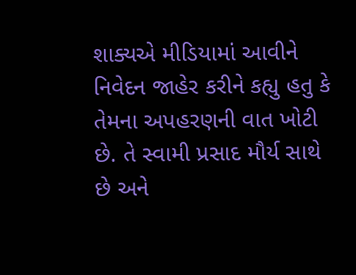શાક્યએ મીડિયામાં આવીને નિવેદન જાહેર કરીને કહ્યુ હતુ કે તેમના અપહરણની વાત ખોટી છે. તે સ્વામી પ્રસાદ મૌર્ય સાથે છે અને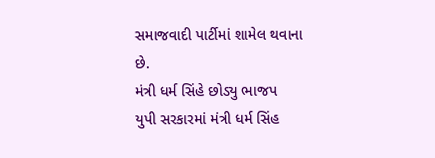સમાજવાદી પાર્ટીમાં શામેલ થવાના છે.
મંત્રી ધર્મ સિંહે છોડ્યુ ભાજપ
યુપી સરકારમાં મંત્રી ધર્મ સિંહ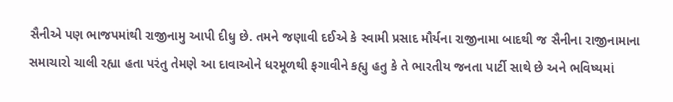સૈનીએ પણ ભાજપમાંથી રાજીનામુ આપી દીધુ છે. તમને જણાવી દઈએ કે સ્વામી પ્રસાદ મૌર્યના રાજીનામા બાદથી જ સૈનીના રાજીનામાના સમાચારો ચાલી રહ્યા હતા પરંતુ તેમણે આ દાવાઓને ધરમૂળથી ફગાવીને કહ્યુ હતુ કે તે ભારતીય જનતા પાર્ટી સાથે છે અને ભવિષ્યમાં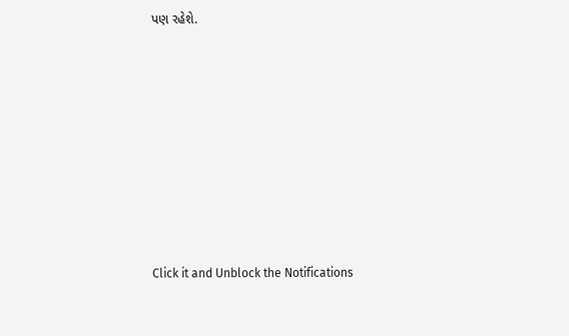પણ રહેશે.












Click it and Unblock the Notifications